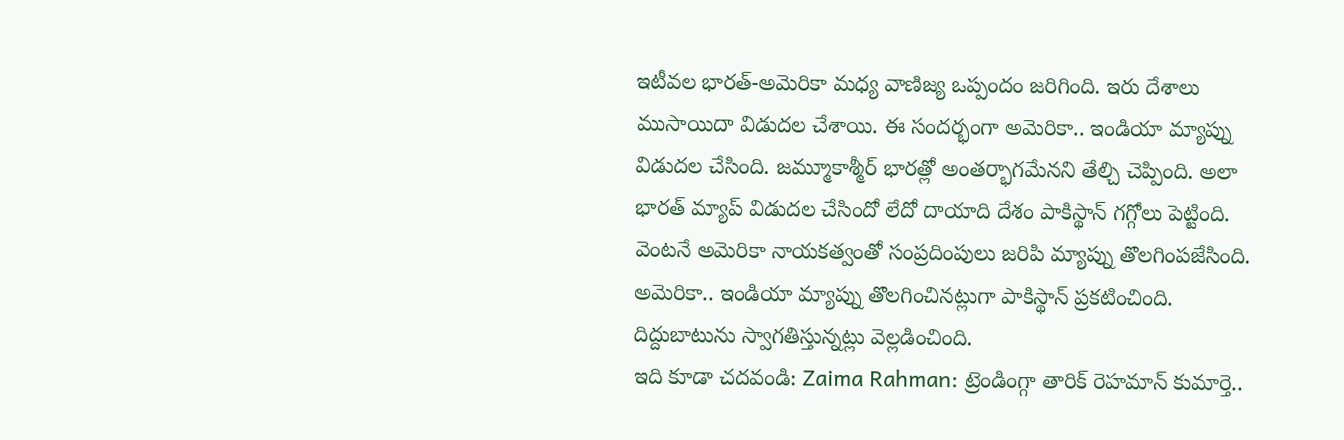ఇటీవల భారత్-అమెరికా మధ్య వాణిజ్య ఒప్పందం జరిగింది. ఇరు దేశాలు ముసాయిదా విడుదల చేశాయి. ఈ సందర్భంగా అమెరికా.. ఇండియా మ్యాప్ను విడుదల చేసింది. జమ్మూకాశ్మీర్ భారత్లో అంతర్భాగమేనని తేల్చి చెప్పింది. అలా భారత్ మ్యాప్ విడుదల చేసిందో లేదో దాయాది దేశం పాకిస్థాన్ గగ్గోలు పెట్టింది. వెంటనే అమెరికా నాయకత్వంతో సంప్రదింపులు జరిపి మ్యాప్ను తొలగింపజేసింది. అమెరికా.. ఇండియా మ్యాప్ను తొలగించినట్లుగా పాకిస్థాన్ ప్రకటించింది. దిద్దుబాటును స్వాగతిస్తున్నట్లు వెల్లడించింది.
ఇది కూడా చదవండి: Zaima Rahman: ట్రెండింగ్గా తారిక్ రెహమాన్ కుమార్తె..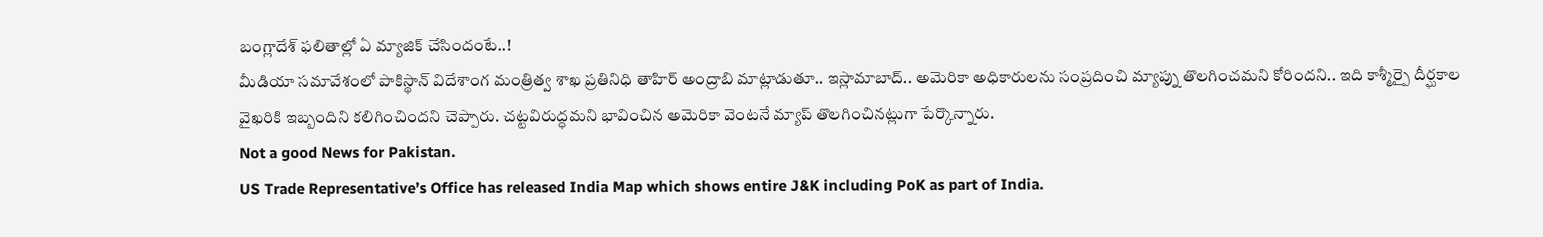బంగ్లాదేశ్ ఫలితాల్లో ఏ మ్యాజిక్ చేసిందంటే..!
మీడియా సమావేశంలో పాకిస్థాన్ విదేశాంగ మంత్రిత్వ శాఖ ప్రతినిధి తాహిర్ అంద్రాబి మాట్లాడుతూ.. ఇస్లామాబాద్.. అమెరికా అధికారులను సంప్రదించి మ్యాప్ను తొలగించమని కోరిందని.. ఇది కాశ్మీర్పై దీర్ఘకాల వైఖరికి ఇబ్బందిని కలిగించిందని చెప్పారు. చట్టవిరుద్ధమని భావించిన అమెరికా వెంటనే మ్యాప్ తొలగించినట్లుగా పేర్కొన్నారు.
Not a good News for Pakistan.
US Trade Representative’s Office has released India Map which shows entire J&K including PoK as part of India.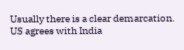Usually there is a clear demarcation. US agrees with India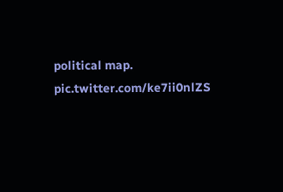political map. pic.twitter.com/ke7ii0nlZS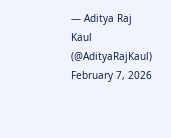— Aditya Raj Kaul (@AdityaRajKaul) February 7, 2026